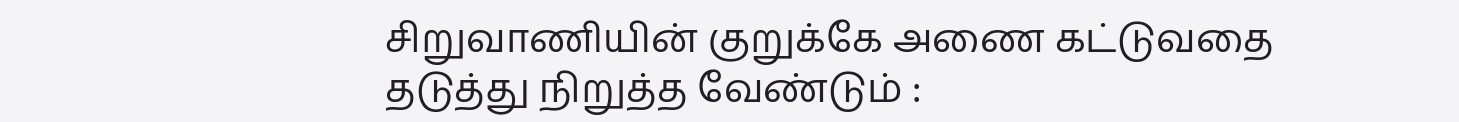சிறுவாணியின் குறுக்கே அணை கட்டுவதை தடுத்து நிறுத்த வேண்டும் :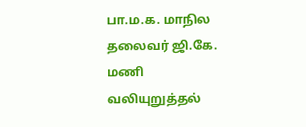பா.ம.க. மாநில தலைவர் ஜி.கே. மணி வலியுறுத்தல்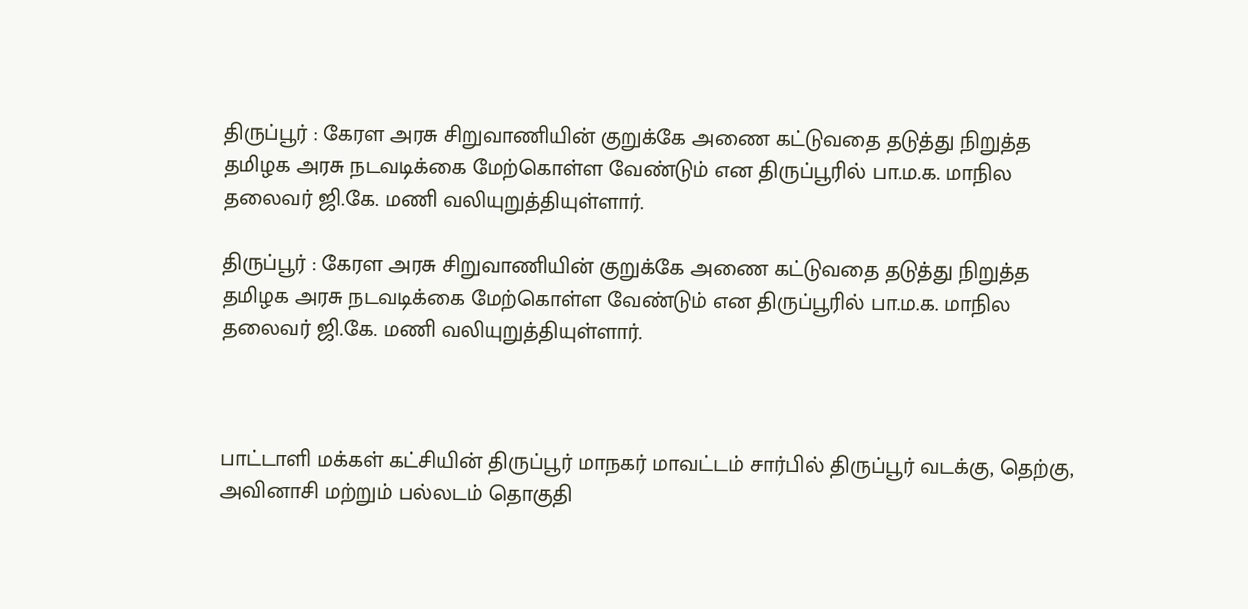திருப்பூர் : கேரள அரசு சிறுவாணியின் குறுக்கே அணை கட்டுவதை தடுத்து நிறுத்த தமிழக அரசு நடவடிக்கை மேற்கொள்ள வேண்டும் என திருப்பூரில் பா.ம.க. மாநில தலைவர் ஜி.கே. மணி வலியுறுத்தியுள்ளார்.

திருப்பூர் : கேரள அரசு சிறுவாணியின் குறுக்கே அணை கட்டுவதை தடுத்து நிறுத்த தமிழக அரசு நடவடிக்கை மேற்கொள்ள வேண்டும் என திருப்பூரில் பா.ம.க. மாநில தலைவர் ஜி.கே. மணி வலியுறுத்தியுள்ளார்.



பாட்டாளி மக்கள் கட்சியின் திருப்பூர் மாநகர் மாவட்டம் சார்பில் திருப்பூர் வடக்கு, தெற்கு, அவினாசி மற்றும் பல்லடம் தொகுதி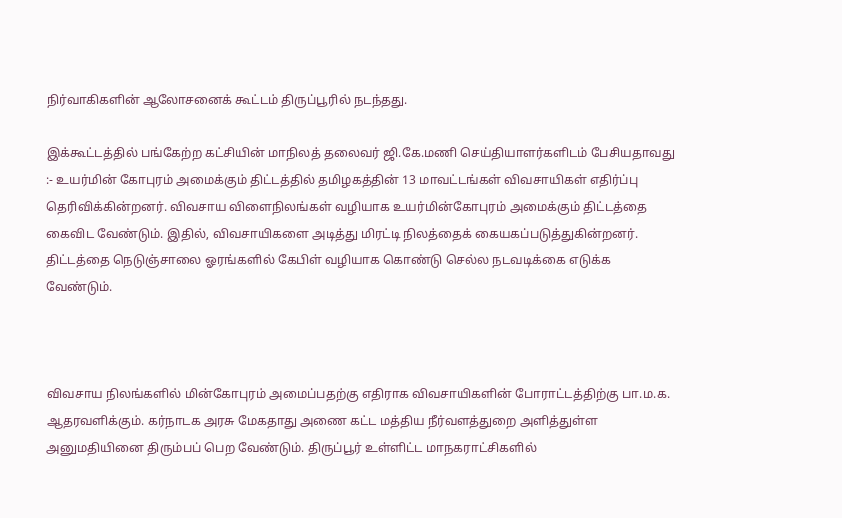நிர்வாகிகளின் ஆலோசனைக் கூட்டம் திருப்பூரில் நடந்தது.

இக்கூட்டத்தில் பங்கேற்ற கட்சியின் மாநிலத் தலைவர் ஜி.கே.மணி செய்தியாளர்களிடம் பேசியதாவது :- உயர்மின் கோபுரம் அமைக்கும் திட்டத்தில் தமிழகத்தின் 13 மாவட்டங்கள் விவசாயிகள் எதிர்ப்பு தெரிவிக்கின்றனர். விவசாய விளைநிலங்கள் வழியாக உயர்மின்கோபுரம் அமைக்கும் திட்டத்தை கைவிட வேண்டும். இதில், விவசாயிகளை அடித்து மிரட்டி நிலத்தைக் கையகப்படுத்துகின்றனர். திட்டத்தை நெடுஞ்சாலை ஓரங்களில் கேபிள் வழியாக கொண்டு செல்ல நடவடிக்கை எடுக்க வேண்டும்.



விவசாய நிலங்களில் மின்கோபுரம் அமைப்பதற்கு எதிராக விவசாயிகளின் போராட்டத்திற்கு பா.ம.க. ஆதரவளிக்கும். கர்நாடக அரசு மேகதாது அணை கட்ட மத்திய நீர்வளத்துறை அளித்துள்ள அனுமதியினை திரும்பப் பெற வேண்டும். திருப்பூர் உள்ளிட்ட மாநகராட்சிகளில்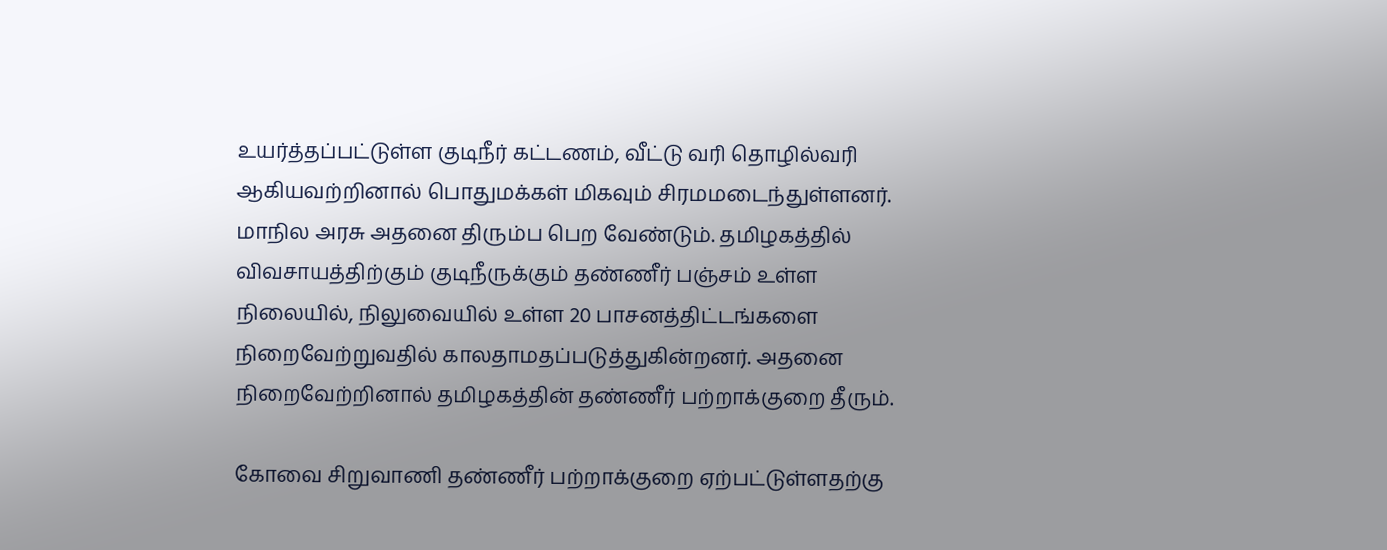உயர்த்தப்பட்டுள்ள குடிநீர் கட்டணம், வீட்டு வரி தொழில்வரி ஆகியவற்றினால் பொதுமக்கள் மிகவும் சிரமமடைந்துள்ளனர். மாநில அரசு அதனை திரும்ப பெற வேண்டும். தமிழகத்தில் விவசாயத்திற்கும் குடிநீருக்கும் தண்ணீர் பஞ்சம் உள்ள நிலையில், நிலுவையில் உள்ள 20 பாசனத்திட்டங்களை நிறைவேற்றுவதில் காலதாமதப்படுத்துகின்றனர். அதனை நிறைவேற்றினால் தமிழகத்தின் தண்ணீர் பற்றாக்குறை தீரும்.

கோவை சிறுவாணி தண்ணீர் பற்றாக்குறை ஏற்பட்டுள்ளதற்கு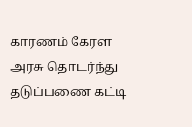காரணம் கேரள அரசு தொடர்ந்து தடுப்பணை கட்டி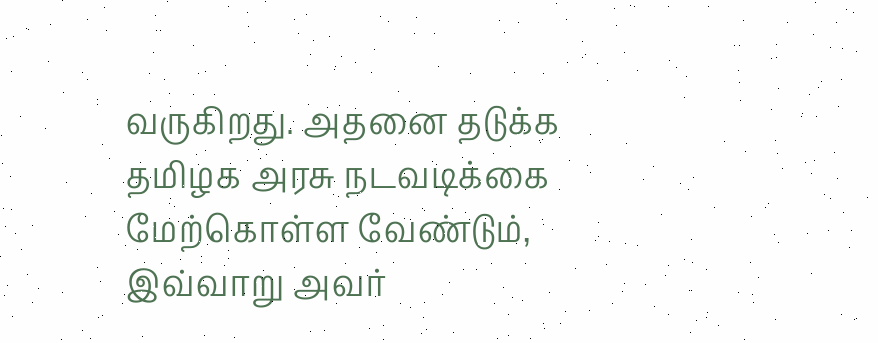வருகிறது. அதனை தடுக்க தமிழக அரசு நடவடிக்கை மேற்கொள்ள வேண்டும், இவ்வாறு அவர்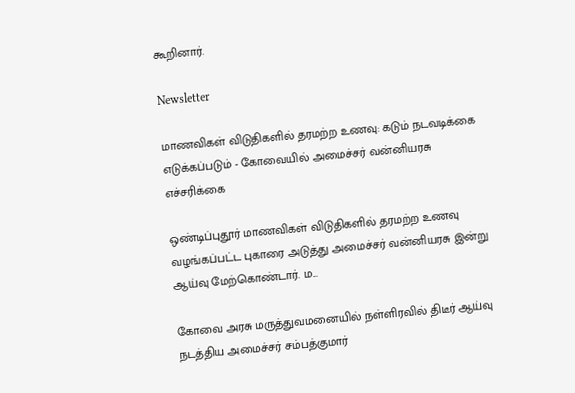கூறினார்.

Newsletter

மாணவிகள் விடுதிகளில் தரமற்ற உணவு: கடும் நடவடிக்கை எடுக்கப்படும் - கோவையில் அமைச்சர் வன்னியரசு எச்சரிக்கை

ஒண்டிப்புதூர் மாணவிகள் விடுதிகளில் தரமற்ற உணவு வழங்கப்பட்ட புகாரை அடுத்து அமைச்சர் வன்னியரசு இன்று ஆய்வு மேற்கொண்டார். ம...

கோவை அரசு மருத்துவமனையில் நள்ளிரவில் திடீர் ஆய்வு நடத்திய அமைச்சர் சம்பத்குமார்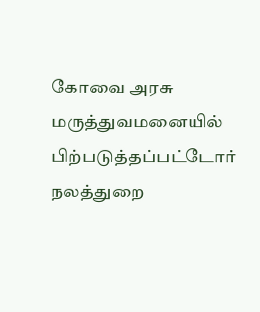கோவை அரசு மருத்துவமனையில் பிற்படுத்தப்பட்டோர் நலத்துறை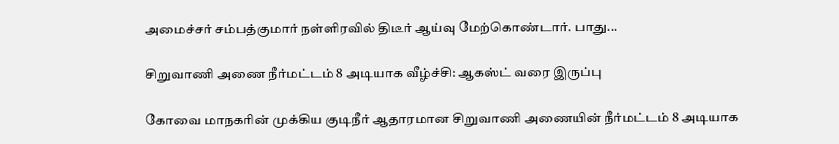அமைச்சர் சம்பத்குமார் நள்ளிரவில் திடீர் ஆய்வு மேற்கொண்டார். பாது...

சிறுவாணி அணை நீர்மட்டம் 8 அடியாக வீழ்ச்சி: ஆகஸ்ட் வரை இருப்பு

கோவை மாநகரின் முக்கிய குடிநீர் ஆதாரமான சிறுவாணி அணையின் நீர்மட்டம் 8 அடியாக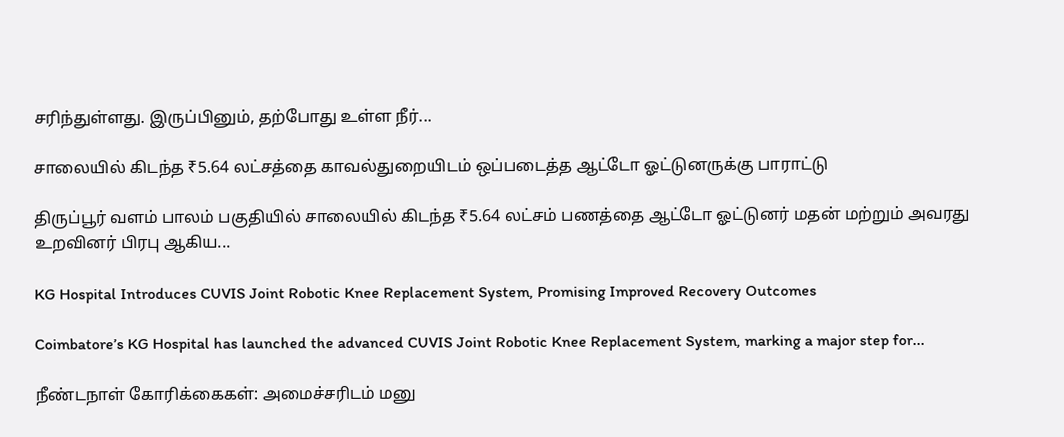சரிந்துள்ளது. இருப்பினும், தற்போது உள்ள நீர்...

சாலையில் கிடந்த ₹5.64 லட்சத்தை காவல்துறையிடம் ஒப்படைத்த ஆட்டோ ஓட்டுனருக்கு பாராட்டு

திருப்பூர் வளம் பாலம் பகுதியில் சாலையில் கிடந்த ₹5.64 லட்சம் பணத்தை ஆட்டோ ஓட்டுனர் மதன் மற்றும் அவரது உறவினர் பிரபு ஆகிய...

KG Hospital Introduces CUVIS Joint Robotic Knee Replacement System, Promising Improved Recovery Outcomes

Coimbatore’s KG Hospital has launched the advanced CUVIS Joint Robotic Knee Replacement System, marking a major step for...

நீண்டநாள் கோரிக்கைகள்: அமைச்சரிடம் மனு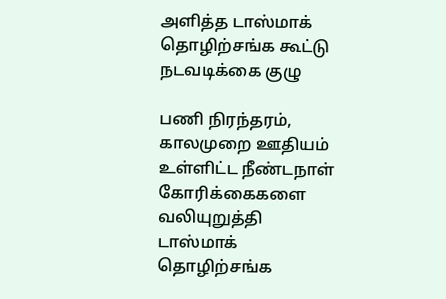அளித்த டாஸ்மாக் தொழிற்சங்க கூட்டு நடவடிக்கை குழு

பணி நிரந்தரம், காலமுறை ஊதியம் உள்ளிட்ட நீண்டநாள் கோரிக்கைகளை வலியுறுத்தி டாஸ்மாக் தொழிற்சங்க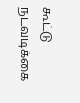கூட்டு நடவடிக்கை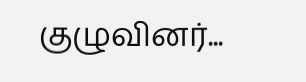குழுவினர்...